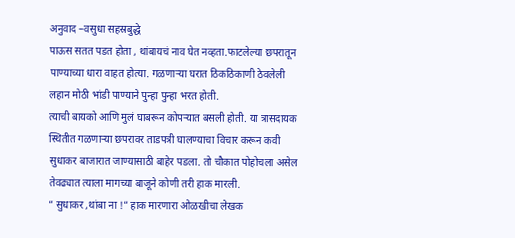अनुवाद –वसुधा सहस्रबुद्धे
पाऊस सतत पडत होता , थांबायचं नाव घेत नव्हता.फाटलेल्या छपरातून पाण्याच्या धारा वाहत होत्या. गळणाऱ्या घरात ठिकठिकाणी ठेवलेली लहान मोठी भांडी पाण्याने पुन्हा पुन्हा भरत होती.
त्याची बायको आणि मुलं घाबरून कोपऱ्यात बसली होती. या त्रासदायक स्थितीत गळणाऱ्या छपरावर ताडपत्री घालण्याचा विचार करून कवी सुधाकर बाजारात जाण्यासाठी बाहेर पडला. तो चौकात पोहोचला असेल तेवढ्यात त्याला मागच्या बाजूने कोणी तरी हाक मारली.
” सुधाकर ,थांबा ना !” हाक मारणारा ओळखीचा लेखक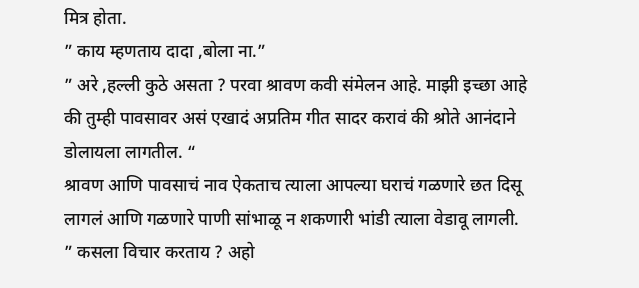मित्र होता.
” काय म्हणताय दादा ,बोला ना.”
” अरे ,हल्ली कुठे असता ? परवा श्रावण कवी संमेलन आहे. माझी इच्छा आहे की तुम्ही पावसावर असं एखादं अप्रतिम गीत सादर करावं की श्रोते आनंदाने डोलायला लागतील. “
श्रावण आणि पावसाचं नाव ऐकताच त्याला आपल्या घराचं गळणारे छत दिसू लागलं आणि गळणारे पाणी सांभाळू न शकणारी भांडी त्याला वेडावू लागली.
” कसला विचार करताय ? अहो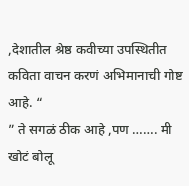,देशातील श्रेष्ठ कवीच्या उपस्थितीत कविता वाचन करणं अभिमानाची गोष्ट आहे. “
” ते सगळं ठीक आहे ,पण ……. मी खोटं बोलू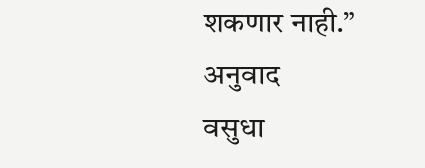शकणार नाही.”
अनुवाद
वसुधा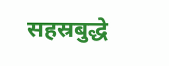सहस्रबुद्धे